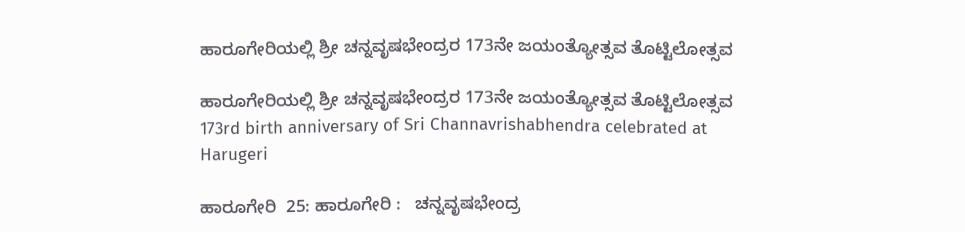ಹಾರೂಗೇರಿಯಲ್ಲಿ ಶ್ರೀ ಚನ್ನವೃಷಭೇಂದ್ರರ 173ನೇ ಜಯಂತ್ಯೋತ್ಸವ ತೊಟ್ಟಿಲೋತ್ಸವ

ಹಾರೂಗೇರಿಯಲ್ಲಿ ಶ್ರೀ ಚನ್ನವೃಷಭೇಂದ್ರರ 173ನೇ ಜಯಂತ್ಯೋತ್ಸವ ತೊಟ್ಟಿಲೋತ್ಸವ 173rd birth anniversary of Sri Channavrishabhendra celebrated at Harugeri

ಹಾರೂಗೇರಿ  25: ಹಾರೂಗೇರಿ :   ಚನ್ನವೃಷಭೇಂದ್ರ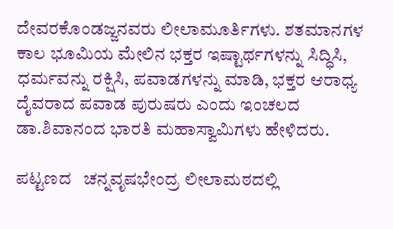ದೇವರಕೊಂಡಜ್ಜನವರು ಲೀಲಾಮೂರ್ತಿಗಳು. ಶತಮಾನಗಳ ಕಾಲ ಭೂಮಿಯ ಮೇಲಿನ ಭಕ್ತರ ಇಷ್ಟಾರ್ಥಗಳನ್ನು ಸಿದ್ಧಿಸಿ, ಧರ್ಮವನ್ನು ರಕ್ಷಿಸಿ, ಪವಾಡಗಳನ್ನು ಮಾಡಿ, ಭಕ್ತರ ಆರಾಧ್ಯ ದೈವರಾದ ಪವಾಡ ಪುರುಷರು ಎಂದು ಇಂಚಲದ   ಡಾ.ಶಿವಾನಂದ ಭಾರತಿ ಮಹಾಸ್ವಾಮಿಗಳು ಹೇಳಿದರು.

ಪಟ್ಟಣದ   ಚನ್ನವೃಷಭೇಂದ್ರ ಲೀಲಾಮಠದಲ್ಲಿ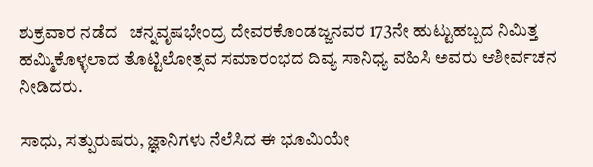ಶುಕ್ರವಾರ ನಡೆದ   ಚನ್ನವೃಷಭೇಂದ್ರ ದೇವರಕೊಂಡಜ್ಜನವರ 173ನೇ ಹುಟ್ಟುಹಬ್ಬದ ನಿಮಿತ್ತ ಹಮ್ಮಿಕೊಳ್ಳಲಾದ ತೊಟ್ಟಿಲೋತ್ಸವ ಸಮಾರಂಭದ ದಿವ್ಯ ಸಾನಿಧ್ಯ ವಹಿಸಿ ಅವರು ಆಶೀರ್ವಚನ ನೀಡಿದರು.

ಸಾಧು, ಸತ್ಪುರುಷರು, ಜ್ಞಾನಿಗಳು ನೆಲೆಸಿದ ಈ ಭೂಮಿಯೇ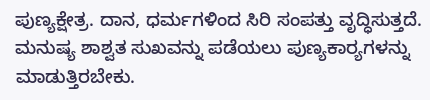ಪುಣ್ಯಕ್ಷೇತ್ರ. ದಾನ, ಧರ್ಮಗಳಿಂದ ಸಿರಿ ಸಂಪತ್ತು ವೃದ್ಧಿಸುತ್ತದೆ. ಮನುಷ್ಯ ಶಾಶ್ವತ ಸುಖವನ್ನು ಪಡೆಯಲು ಪುಣ್ಯಕಾರ‌್ಯಗಳನ್ನು ಮಾಡುತ್ತಿರಬೇಕು.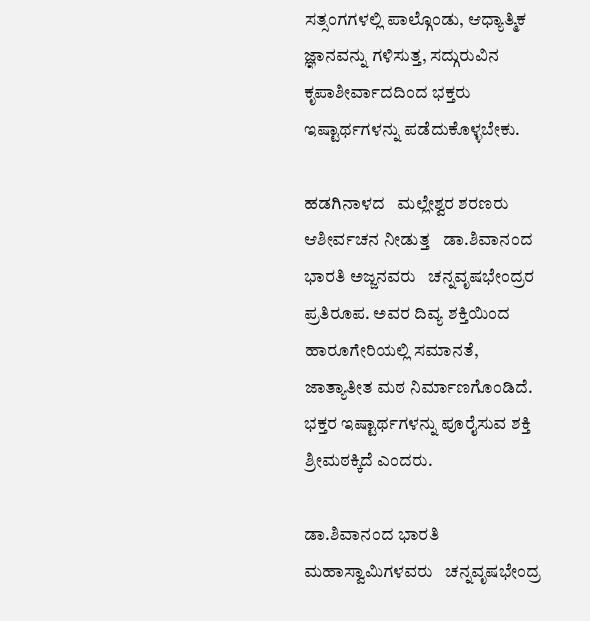ಸತ್ಸಂಗಗಳಲ್ಲಿ ಪಾಲ್ಗೊಂಡು, ಆಧ್ಯಾತ್ಮಿಕ ಜ್ಞಾನವನ್ನು ಗಳಿಸುತ್ತ, ಸದ್ಗುರುವಿನ ಕೃಪಾಶೀರ್ವಾದದಿಂದ ಭಕ್ತರು ಇಷ್ಟಾರ್ಥಗಳನ್ನು ಪಡೆದುಕೊಳ್ಳಬೇಕು.

ಹಡಗಿನಾಳದ   ಮಲ್ಲೇಶ್ವರ ಶರಣರು ಆಶೀರ್ವಚನ ನೀಡುತ್ತ   ಡಾ.ಶಿವಾನಂದ ಭಾರತಿ ಅಜ್ಜನವರು   ಚನ್ನವೃಷಭೇಂದ್ರರ ಪ್ರತಿರೂಪ. ಅವರ ದಿವ್ಯ ಶಕ್ತಿಯಿಂದ ಹಾರೂಗೇರಿಯಲ್ಲಿ ಸಮಾನತೆ, ಜಾತ್ಯಾತೀತ ಮಠ ನಿರ್ಮಾಣಗೊಂಡಿದೆ. ಭಕ್ತರ ಇಷ್ಟಾರ್ಥಗಳನ್ನು ಪೂರೈಸುವ ಶಕ್ತಿ ಶ್ರೀಮಠಕ್ಕಿದೆ ಎಂದರು.

ಡಾ.ಶಿವಾನಂದ ಭಾರತಿ ಮಹಾಸ್ವಾಮಿಗಳವರು   ಚನ್ನವೃಷಭೇಂದ್ರ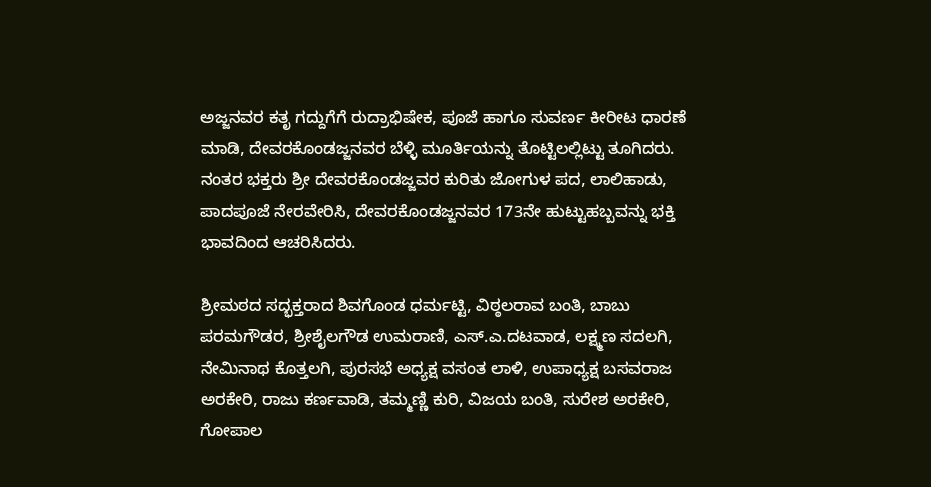ಅಜ್ಜನವರ ಕತೃ ಗದ್ದುಗೆಗೆ ರುದ್ರಾಭಿಷೇಕ, ಪೂಜೆ ಹಾಗೂ ಸುವರ್ಣ ಕೀರೀಟ ಧಾರಣೆ ಮಾಡಿ, ದೇವರಕೊಂಡಜ್ಜನವರ ಬೆಳ್ಳಿ ಮೂರ್ತಿಯನ್ನು ತೊಟ್ಟಿಲಲ್ಲಿಟ್ಟು ತೂಗಿದರು. ನಂತರ ಭಕ್ತರು ಶ್ರೀ ದೇವರಕೊಂಡಜ್ಜವರ ಕುರಿತು ಜೋಗುಳ ಪದ, ಲಾಲಿಹಾಡು, ಪಾದಪೂಜೆ ನೇರವೇರಿಸಿ, ದೇವರಕೊಂಡಜ್ಜನವರ 173ನೇ ಹುಟ್ಟುಹಬ್ಬವನ್ನು ಭಕ್ತಿ ಭಾವದಿಂದ ಆಚರಿಸಿದರು.

ಶ್ರೀಮಠದ ಸದ್ಭಕ್ತರಾದ ಶಿವಗೊಂಡ ಧರ್ಮಟ್ಟಿ, ವಿಠ್ಠಲರಾವ ಬಂತಿ, ಬಾಬು ಪರಮಗೌಡರ, ಶ್ರೀಶೈಲಗೌಡ ಉಮರಾಣಿ, ಎಸ್‌.ಎ.ದಟವಾಡ, ಲಕ್ಷ್ಮಣ ಸದಲಗಿ, ನೇಮಿನಾಥ ಕೊತ್ತಲಗಿ, ಪುರಸಭೆ ಅಧ್ಯಕ್ಷ ವಸಂತ ಲಾಳಿ, ಉಪಾಧ್ಯಕ್ಷ ಬಸವರಾಜ ಅರಕೇರಿ, ರಾಜು ಕರ್ಣವಾಡಿ, ತಮ್ಮಣ್ಣಿ ಕುರಿ, ವಿಜಯ ಬಂತಿ, ಸುರೇಶ ಅರಕೇರಿ, ಗೋಪಾಲ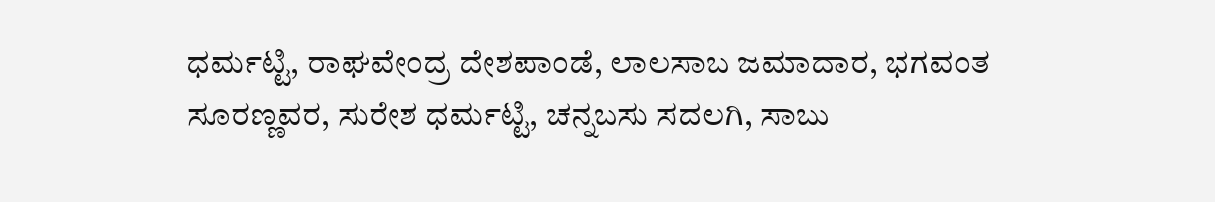ಧರ್ಮಟ್ಟಿ, ರಾಘವೇಂದ್ರ ದೇಶಪಾಂಡೆ, ಲಾಲಸಾಬ ಜಮಾದಾರ, ಭಗವಂತ ಸೂರಣ್ಣವರ, ಸುರೇಶ ಧರ್ಮಟ್ಟಿ, ಚನ್ನಬಸು ಸದಲಗಿ, ಸಾಬು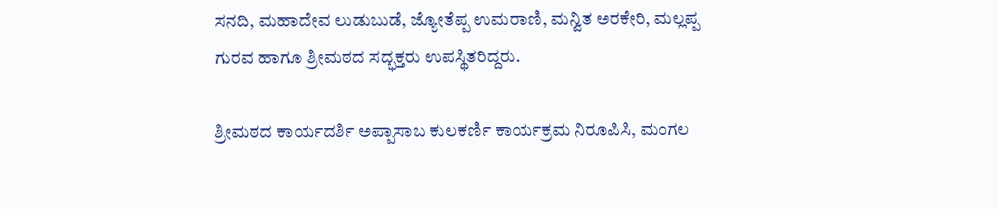ಸನದಿ, ಮಹಾದೇವ ಲುಡುಬುಡೆ, ಜ್ಯೋತೆಪ್ಪ ಉಮರಾಣಿ, ಮನ್ವಿತ ಅರಕೇರಿ, ಮಲ್ಲಪ್ಪ ಗುರವ ಹಾಗೂ ಶ್ರೀಮಠದ ಸದ್ಭಕ್ತರು ಉಪಸ್ಥಿತರಿದ್ದರು.

ಶ್ರೀಮಠದ ಕಾರ್ಯದರ್ಶಿ ಅಪ್ಪಾಸಾಬ ಕುಲಕರ್ಣಿ ಕಾರ್ಯಕ್ರಮ ನಿರೂಪಿಸಿ, ಮಂಗಲ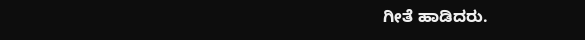ಗೀತೆ ಹಾಡಿದರು.